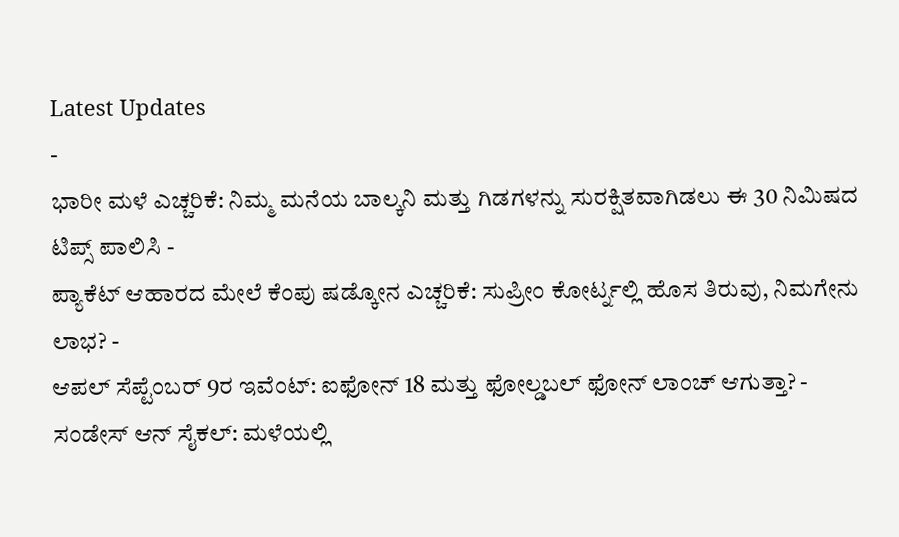Latest Updates
-
ಭಾರೀ ಮಳೆ ಎಚ್ಚರಿಕೆ: ನಿಮ್ಮ ಮನೆಯ ಬಾಲ್ಕನಿ ಮತ್ತು ಗಿಡಗಳನ್ನು ಸುರಕ್ಷಿತವಾಗಿಡಲು ಈ 30 ನಿಮಿಷದ ಟಿಪ್ಸ್ ಪಾಲಿಸಿ -
ಪ್ಯಾಕೆಟ್ ಆಹಾರದ ಮೇಲೆ ಕೆಂಪು ಷಡ್ಕೋನ ಎಚ್ಚರಿಕೆ: ಸುಪ್ರೀಂ ಕೋರ್ಟ್ನಲ್ಲಿ ಹೊಸ ತಿರುವು, ನಿಮಗೇನು ಲಾಭ? -
ಆಪಲ್ ಸೆಪ್ಟೆಂಬರ್ 9ರ ಇವೆಂಟ್: ಐಫೋನ್ 18 ಮತ್ತು ಫೋಲ್ಡಬಲ್ ಫೋನ್ ಲಾಂಚ್ ಆಗುತ್ತಾ? -
ಸಂಡೇಸ್ ಆನ್ ಸೈಕಲ್: ಮಳೆಯಲ್ಲಿ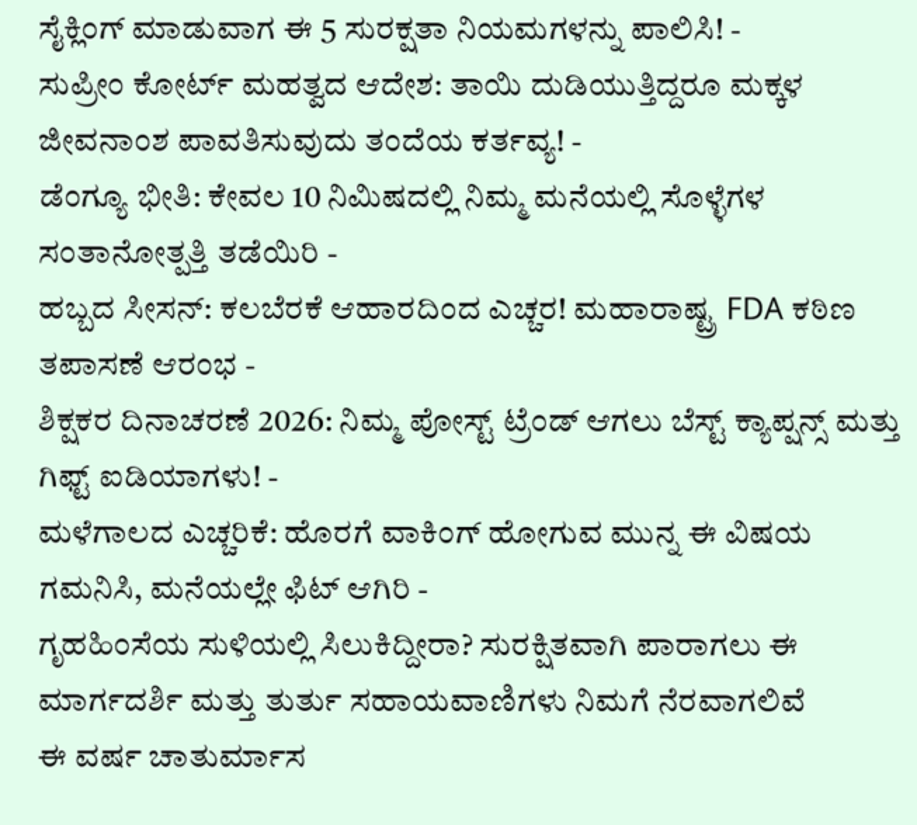ಸೈಕ್ಲಿಂಗ್ ಮಾಡುವಾಗ ಈ 5 ಸುರಕ್ಷತಾ ನಿಯಮಗಳನ್ನು ಪಾಲಿಸಿ! -
ಸುಪ್ರೀಂ ಕೋರ್ಟ್ ಮಹತ್ವದ ಆದೇಶ: ತಾಯಿ ದುಡಿಯುತ್ತಿದ್ದರೂ ಮಕ್ಕಳ ಜೀವನಾಂಶ ಪಾವತಿಸುವುದು ತಂದೆಯ ಕರ್ತವ್ಯ! -
ಡೆಂಗ್ಯೂ ಭೀತಿ: ಕೇವಲ 10 ನಿಮಿಷದಲ್ಲಿ ನಿಮ್ಮ ಮನೆಯಲ್ಲಿ ಸೊಳ್ಳೆಗಳ ಸಂತಾನೋತ್ಪತ್ತಿ ತಡೆಯಿರಿ -
ಹಬ್ಬದ ಸೀಸನ್: ಕಲಬೆರಕೆ ಆಹಾರದಿಂದ ಎಚ್ಚರ! ಮಹಾರಾಷ್ಟ್ರ FDA ಕಠಿಣ ತಪಾಸಣೆ ಆರಂಭ -
ಶಿಕ್ಷಕರ ದಿನಾಚರಣೆ 2026: ನಿಮ್ಮ ಪೋಸ್ಟ್ ಟ್ರೆಂಡ್ ಆಗಲು ಬೆಸ್ಟ್ ಕ್ಯಾಪ್ಷನ್ಸ್ ಮತ್ತು ಗಿಫ್ಟ್ ಐಡಿಯಾಗಳು! -
ಮಳೆಗಾಲದ ಎಚ್ಚರಿಕೆ: ಹೊರಗೆ ವಾಕಿಂಗ್ ಹೋಗುವ ಮುನ್ನ ಈ ವಿಷಯ ಗಮನಿಸಿ, ಮನೆಯಲ್ಲೇ ಫಿಟ್ ಆಗಿರಿ -
ಗೃಹಹಿಂಸೆಯ ಸುಳಿಯಲ್ಲಿ ಸಿಲುಕಿದ್ದೀರಾ? ಸುರಕ್ಷಿತವಾಗಿ ಪಾರಾಗಲು ಈ ಮಾರ್ಗದರ್ಶಿ ಮತ್ತು ತುರ್ತು ಸಹಾಯವಾಣಿಗಳು ನಿಮಗೆ ನೆರವಾಗಲಿವೆ
ಈ ವರ್ಷ ಚಾತುರ್ಮಾಸ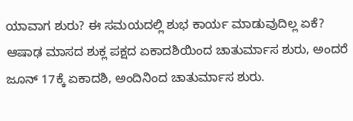ಯಾವಾಗ ಶುರು? ಈ ಸಮಯದಲ್ಲಿ ಶುಭ ಕಾರ್ಯ ಮಾಡುವುದಿಲ್ಲ ಏಕೆ?
ಆಷಾಢ ಮಾಸದ ಶುಕ್ಲ ಪಕ್ಷದ ಏಕಾದಶಿಯಿಂದ ಚಾತುರ್ಮಾಸ ಶುರು, ಅಂದರೆ ಜೂನ್ 17ಕ್ಕೆ ಏಕಾದಶಿ, ಅಂದಿನಿಂದ ಚಾತುರ್ಮಾಸ ಶುರು.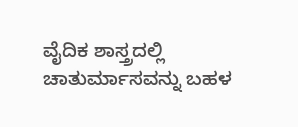ವೈದಿಕ ಶಾಸ್ತ್ರದಲ್ಲಿ ಚಾತುರ್ಮಾಸವನ್ನು ಬಹಳ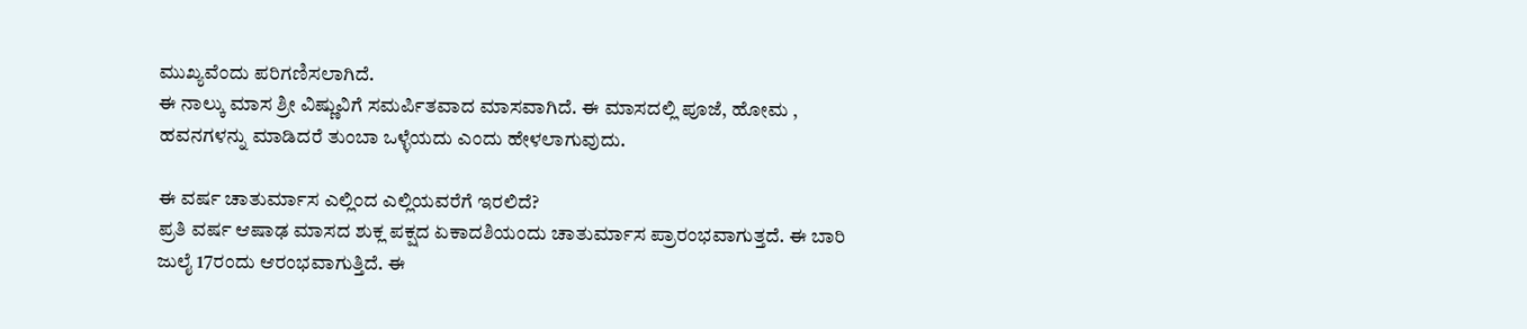ಮುಖ್ಯವೆಂದು ಪರಿಗಣಿಸಲಾಗಿದೆ.
ಈ ನಾಲ್ಕು ಮಾಸ ಶ್ರೀ ವಿಷ್ಣುವಿಗೆ ಸಮರ್ಪಿತವಾದ ಮಾಸವಾಗಿದೆ. ಈ ಮಾಸದಲ್ಲಿ ಪೂಜೆ, ಹೋಮ , ಹವನಗಳನ್ನು ಮಾಡಿದರೆ ತುಂಬಾ ಒಳ್ಳೆಯದು ಎಂದು ಹೇಳಲಾಗುವುದು.

ಈ ವರ್ಷ ಚಾತುರ್ಮಾಸ ಎಲ್ಲಿಂದ ಎಲ್ಲಿಯವರೆಗೆ ಇರಲಿದೆ?
ಪ್ರತಿ ವರ್ಷ ಆಷಾಢ ಮಾಸದ ಶುಕ್ಲ ಪಕ್ಷದ ಏಕಾದಶಿಯಂದು ಚಾತುರ್ಮಾಸ ಪ್ರಾರಂಭವಾಗುತ್ತದೆ. ಈ ಬಾರಿ ಜುಲೈ 17ರಂದು ಆರಂಭವಾಗುತ್ತಿದೆ. ಈ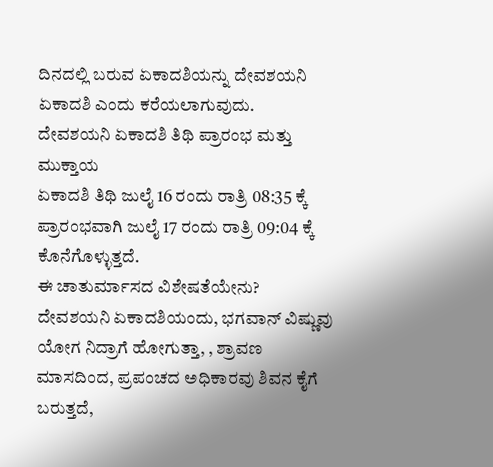ದಿನದಲ್ಲಿ ಬರುವ ಏಕಾದಶಿಯನ್ನು ದೇವಶಯನಿ ಏಕಾದಶಿ ಎಂದು ಕರೆಯಲಾಗುವುದು.
ದೇವಶಯನಿ ಏಕಾದಶಿ ತಿಥಿ ಪ್ರಾರಂಭ ಮತ್ತು ಮುಕ್ತಾಯ
ಏಕಾದಶಿ ತಿಥಿ ಜುಲೈ 16 ರಂದು ರಾತ್ರಿ 08:35 ಕ್ಕೆ ಪ್ರಾರಂಭವಾಗಿ ಜುಲೈ 17 ರಂದು ರಾತ್ರಿ 09:04 ಕ್ಕೆ ಕೊನೆಗೊಳ್ಳುತ್ತದೆ.
ಈ ಚಾತುರ್ಮಾಸದ ವಿಶೇಷತೆಯೇನು?
ದೇವಶಯನಿ ಏಕಾದಶಿಯಂದು, ಭಗವಾನ್ ವಿಷ್ಣುವು ಯೋಗ ನಿದ್ರಾಗೆ ಹೋಗುತ್ತಾ, , ಶ್ರಾವಣ ಮಾಸದಿಂದ, ಪ್ರಪಂಚದ ಅಧಿಕಾರವು ಶಿವನ ಕೈಗೆ ಬರುತ್ತದೆ,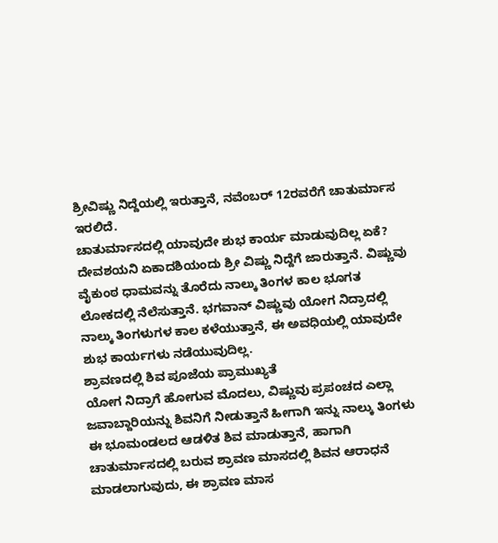ಶ್ರೀವಿಷ್ಣು ನಿದ್ದೆಯಲ್ಲಿ ಇರುತ್ತಾನೆ, ನವೆಂಬರ್ 12ರವರೆಗೆ ಚಾತುರ್ಮಾಸ ಇರಲಿದೆ.
ಚಾತುರ್ಮಾಸದಲ್ಲಿ ಯಾವುದೇ ಶುಭ ಕಾರ್ಯ ಮಾಡುವುದಿಲ್ಲ ಏಕೆ?
ದೇವಶಯನಿ ಏಕಾದಶಿಯಂದು ಶ್ರೀ ವಿಷ್ಣು ನಿದ್ದೆಗೆ ಜಾರುತ್ತಾನೆ. ವಿಷ್ಣುವು ವೈಕುಂಠ ಧಾಮವನ್ನು ತೊರೆದು ನಾಲ್ಕು ತಿಂಗಳ ಕಾಲ ಭೂಗತ ಲೋಕದಲ್ಲಿ ನೆಲೆಸುತ್ತಾನೆ. ಭಗವಾನ್ ವಿಷ್ಣುವು ಯೋಗ ನಿದ್ರಾದಲ್ಲಿ ನಾಲ್ಕು ತಿಂಗಳುಗಳ ಕಾಲ ಕಳೆಯುತ್ತಾನೆ, ಈ ಅವಧಿಯಲ್ಲಿ ಯಾವುದೇ ಶುಭ ಕಾರ್ಯಗಳು ನಡೆಯುವುದಿಲ್ಲ.
ಶ್ರಾವಣದಲ್ಲಿ ಶಿವ ಪೂಜೆಯ ಪ್ರಾಮುಖ್ಯತೆ
ಯೋಗ ನಿದ್ರಾಗೆ ಹೋಗುವ ಮೊದಲು, ವಿಷ್ಣುವು ಪ್ರಪಂಚದ ಎಲ್ಲಾ ಜವಾಬ್ದಾರಿಯನ್ನು ಶಿವನಿಗೆ ನೀಡುತ್ತಾನೆ ಹೀಗಾಗಿ ಇನ್ನು ನಾಲ್ಕು ತಿಂಗಳು ಈ ಭೂಮಂಡಲದ ಆಡಳಿತ ಶಿವ ಮಾಡುತ್ತಾನೆ, ಹಾಗಾಗಿ ಚಾತುರ್ಮಾಸದಲ್ಲಿ ಬರುವ ಶ್ರಾವಣ ಮಾಸದಲ್ಲಿ ಶಿವನ ಆರಾಧನೆ ಮಾಡಲಾಗುವುದು, ಈ ಶ್ರಾವಣ ಮಾಸ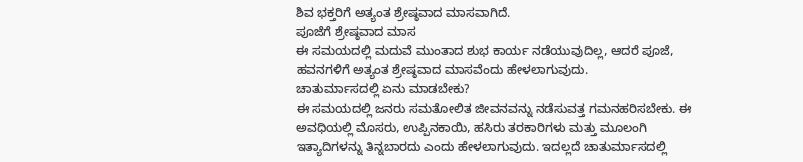ಶಿವ ಭಕ್ತರಿಗೆ ಅತ್ಯಂತ ಶ್ರೇಷ್ಠವಾದ ಮಾಸವಾಗಿದೆ.
ಪೂಜೆಗೆ ಶ್ರೇಷ್ಠವಾದ ಮಾಸ
ಈ ಸಮಯದಲ್ಲಿ ಮದುವೆ ಮುಂತಾದ ಶುಭ ಕಾರ್ಯ ನಡೆಯುವುದಿಲ್ಲ, ಆದರೆ ಪೂಜೆ, ಹವನಗಳಿಗೆ ಅತ್ಯಂತ ಶ್ರೇಷ್ಠವಾದ ಮಾಸವೆಂದು ಹೇಳಲಾಗುವುದು.
ಚಾತುರ್ಮಾಸದಲ್ಲಿ ಏನು ಮಾಡಬೇಕು?
ಈ ಸಮಯದಲ್ಲಿ ಜನರು ಸಮತೋಲಿತ ಜೀವನವನ್ನು ನಡೆಸುವತ್ತ ಗಮನಹರಿಸಬೇಕು. ಈ ಅವಧಿಯಲ್ಲಿ ಮೊಸರು, ಉಪ್ಪಿನಕಾಯಿ, ಹಸಿರು ತರಕಾರಿಗಳು ಮತ್ತು ಮೂಲಂಗಿ ಇತ್ಯಾದಿಗಳನ್ನು ತಿನ್ನಬಾರದು ಎಂದು ಹೇಳಲಾಗುವುದು. ಇದಲ್ಲದೆ ಚಾತುರ್ಮಾಸದಲ್ಲಿ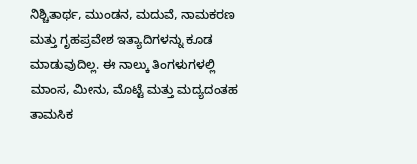ನಿಶ್ಚಿತಾರ್ಥ, ಮುಂಡನ, ಮದುವೆ, ನಾಮಕರಣ ಮತ್ತು ಗೃಹಪ್ರವೇಶ ಇತ್ಯಾದಿಗಳನ್ನು ಕೂಡ ಮಾಡುವುದಿಲ್ಲ. ಈ ನಾಲ್ಕು ತಿಂಗಳುಗಳಲ್ಲಿ ಮಾಂಸ, ಮೀನು, ಮೊಟ್ಟೆ ಮತ್ತು ಮದ್ಯದಂತಹ ತಾಮಸಿಕ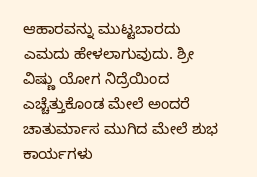ಆಹಾರವನ್ನು ಮುಟ್ಟಬಾರದು ಎಮದು ಹೇಳಲಾಗುವುದು. ಶ್ರೀ ವಿಷ್ಣು ಯೋಗ ನಿದ್ರೆಯಿಂದ ಎಚ್ಚೆತ್ತುಕೊಂಡ ಮೇಲೆ ಅಂದರೆ ಚಾತುರ್ಮಾಸ ಮುಗಿದ ಮೇಲೆ ಶುಭ ಕಾರ್ಯಗಳು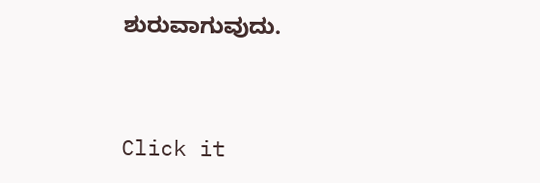ಶುರುವಾಗುವುದು.



Click it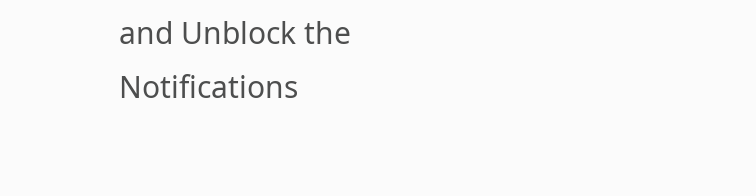and Unblock the Notifications